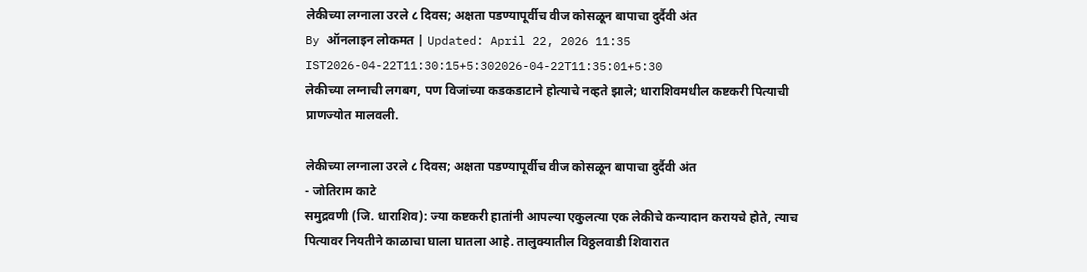लेकीच्या लग्नाला उरले ८ दिवस; अक्षता पडण्यापूर्वीच वीज कोसळून बापाचा दुर्दैवी अंत
By ऑनलाइन लोकमत | Updated: April 22, 2026 11:35 IST2026-04-22T11:30:15+5:302026-04-22T11:35:01+5:30
लेकीच्या लग्नाची लगबग, पण विजांच्या कडकडाटाने होत्याचे नव्हते झाले; धाराशिवमधील कष्टकरी पित्याची प्राणज्योत मालवली.

लेकीच्या लग्नाला उरले ८ दिवस; अक्षता पडण्यापूर्वीच वीज कोसळून बापाचा दुर्दैवी अंत
- जोतिराम काटे
समुद्रवणी (जि. धाराशिव): ज्या कष्टकरी हातांनी आपल्या एकुलत्या एक लेकीचे कन्यादान करायचे होते, त्याच पित्यावर नियतीने काळाचा घाला घातला आहे. तालुक्यातील विठ्ठलवाडी शिवारात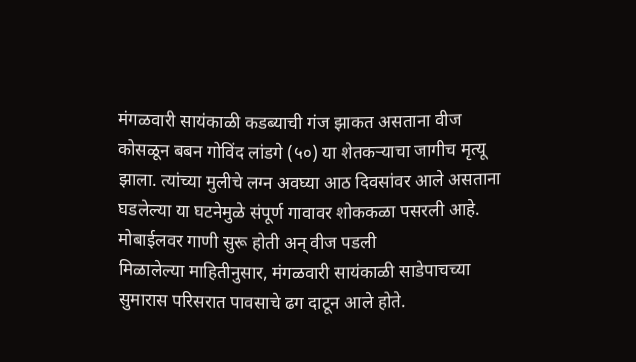मंगळवारी सायंकाळी कडब्याची गंज झाकत असताना वीज कोसळून बबन गोविंद लांडगे (५०) या शेतकऱ्याचा जागीच मृत्यू झाला. त्यांच्या मुलीचे लग्न अवघ्या आठ दिवसांवर आले असताना घडलेल्या या घटनेमुळे संपूर्ण गावावर शोककळा पसरली आहे.
मोबाईलवर गाणी सुरू होती अन् वीज पडली
मिळालेल्या माहितीनुसार, मंगळवारी सायंकाळी साडेपाचच्या सुमारास परिसरात पावसाचे ढग दाटून आले होते.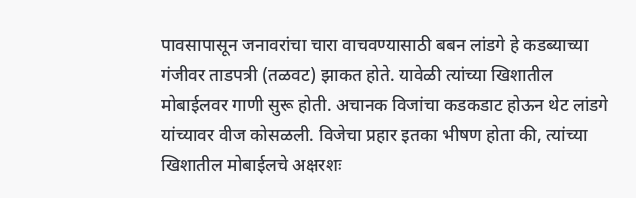पावसापासून जनावरांचा चारा वाचवण्यासाठी बबन लांडगे हे कडब्याच्या गंजीवर ताडपत्री (तळवट) झाकत होते. यावेळी त्यांच्या खिशातील मोबाईलवर गाणी सुरू होती. अचानक विजांचा कडकडाट होऊन थेट लांडगे यांच्यावर वीज कोसळली. विजेचा प्रहार इतका भीषण होता की, त्यांच्या खिशातील मोबाईलचे अक्षरशः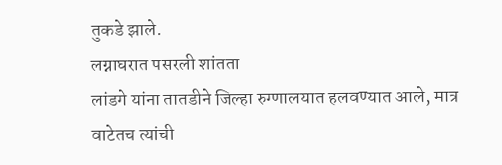तुकडे झाले.
लग्नाघरात पसरली शांतता
लांडगे यांना तातडीने जिल्हा रुग्णालयात हलवण्यात आले, मात्र वाटेतच त्यांची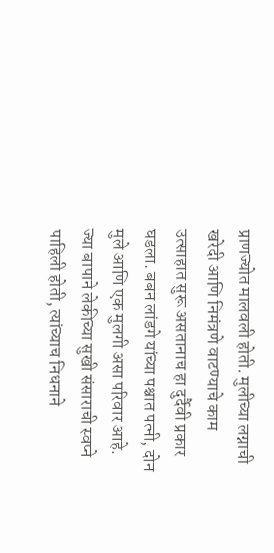प्राणज्योत मालवली होती. मुलीच्या लग्नाची खरेदी आणि निमंत्रणे वाटण्याचे काम उत्साहात सुरू असतानाच हा दुर्दैवी प्रकार घडला. बबन लांडगे यांच्या पश्चात पत्नी, दोन मुले आणि एक मुलगी असा परिवार आहे. ज्या बापाने लेकीच्या सुखी संसाराची स्वप्ने पाहिली होती, त्यांच्याच निधनाने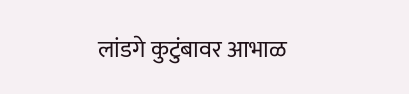लांडगे कुटुंबावर आभाळ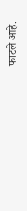फाटले आहे.